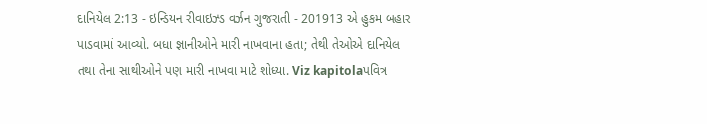દાનિયેલ 2:13 - ઇન્ડિયન રીવાઇઝ્ડ વર્ઝન ગુજરાતી - 201913 એ હુકમ બહાર પાડવામાં આવ્યો. બધા જ્ઞાનીઓને મારી નાખવાના હતા; તેથી તેઓએ દાનિયેલ તથા તેના સાથીઓને પણ મારી નાખવા માટે શોધ્યા. Viz kapitolaપવિત્ર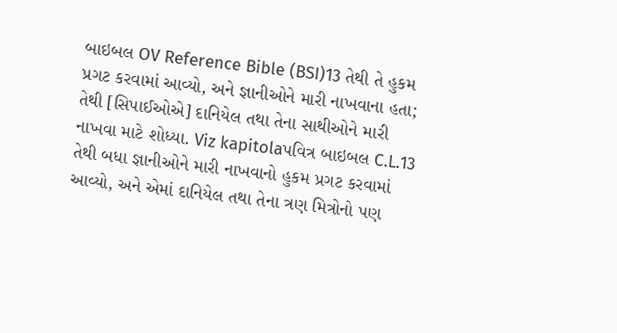બાઇબલ OV Reference Bible (BSI)13 તેથી તે હુકમ પ્રગટ કરવામાં આવ્યો, અને જ્ઞાનીઓને મારી નાખવાના હતા; તેથી [સિપાઈઓએ] દાનિયેલ તથા તેના સાથીઓને મારી નાખવા માટે શોધ્યા. Viz kapitolaપવિત્ર બાઇબલ C.L.13 તેથી બધા જ્ઞાનીઓને મારી નાખવાનો હુકમ પ્રગટ કરવામાં આવ્યો, અને એમાં દાનિયેલ તથા તેના ત્રણ મિત્રોનો પણ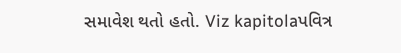સમાવેશ થતો હતો. Viz kapitolaપવિત્ર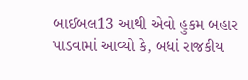બાઈબલ13 આથી એવો હુકમ બહાર પાડવામાં આવ્યો કે, બધાં રાજકીય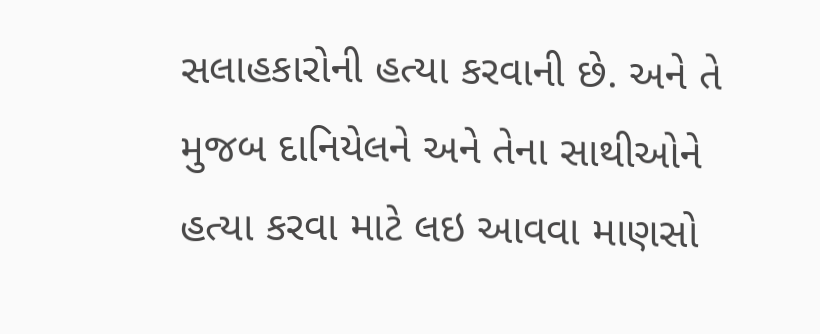સલાહકારોની હત્યા કરવાની છે. અને તે મુજબ દાનિયેલને અને તેના સાથીઓને હત્યા કરવા માટે લઇ આવવા માણસો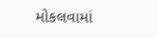મોકલવામાં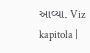આવ્યા. Viz kapitola |